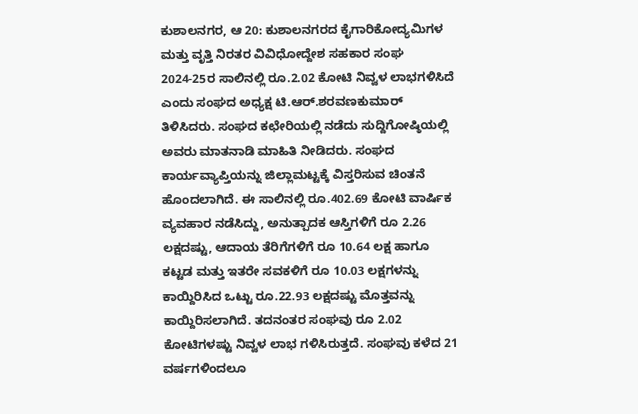ಕುಶಾಲನಗರ, ಆ 20: ಕುಶಾಲನಗರದ ಕೈಗಾರಿಕೋದ್ಯಮಿಗಳ ಮತ್ತು ವೃತ್ತಿ ನಿರತರ ವಿವಿಧೋದ್ದೇಶ ಸಹಕಾರ ಸಂಘ 2024-25ರ ಸಾಲಿನಲ್ಲಿ ರೂ.2.02 ಕೋಟಿ ನಿವ್ವಳ ಲಾಭಗಳಿಸಿದೆ ಎಂದು ಸಂಘದ ಅಧ್ಯಕ್ಷ ಟಿ.ಆರ್.ಶರವಣಕುಮಾರ್ ತಿಳಿಸಿದರು. ಸಂಘದ ಕಛೇರಿಯಲ್ಲಿ ನಡೆದು ಸುದ್ದಿಗೋಷ್ಠಿಯಲ್ಲಿ ಅವರು ಮಾತನಾಡಿ ಮಾಹಿತಿ ನೀಡಿದರು. ಸಂಘದ ಕಾರ್ಯವ್ಯಾಪ್ತಿಯನ್ನು ಜಿಲ್ಲಾಮಟ್ಟಕ್ಕೆ ವಿಸ್ತರಿಸುವ ಚಿಂತನೆ ಹೊಂದಲಾಗಿದೆ. ಈ ಸಾಲಿನಲ್ಲಿ ರೂ.402.69 ಕೋಟಿ ವಾರ್ಷಿಕ ವ್ಯವಹಾರ ನಡೆಸಿದ್ದು, ಅನುತ್ಪಾದಕ ಆಸ್ತಿಗಳಿಗೆ ರೂ 2.26 ಲಕ್ಷದಷ್ಟು, ಆದಾಯ ತೆರಿಗೆಗಳಿಗೆ ರೂ 10.64 ಲಕ್ಷ ಹಾಗೂ ಕಟ್ಟಡ ಮತ್ತು ಇತರೇ ಸವಕಳಿಗೆ ರೂ 10.03 ಲಕ್ಷಗಳನ್ನು ಕಾಯ್ದಿರಿಸಿದ ಒಟ್ಟು ರೂ.22.93 ಲಕ್ಷದಷ್ಟು ಮೊತ್ತವನ್ನು ಕಾಯ್ದಿರಿಸಲಾಗಿದೆ. ತದನಂತರ ಸಂಘವು ರೂ 2.02 ಕೋಟಿಗಳಷ್ಟು ನಿವ್ವಳ ಲಾಭ ಗಳಿಸಿರುತ್ತದೆ. ಸಂಘವು ಕಳೆದ 21 ವರ್ಷಗಳಿಂದಲೂ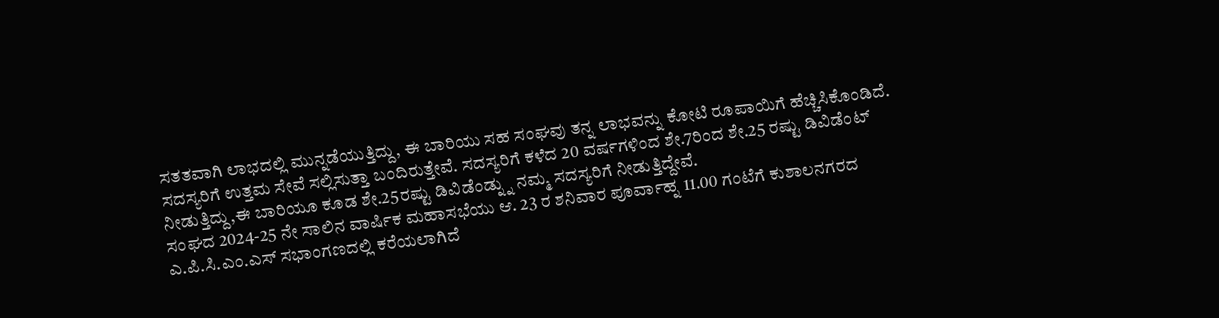ಸತತವಾಗಿ ಲಾಭದಲ್ಲಿ ಮುನ್ನಡೆಯುತ್ತಿದ್ದು, ಈ ಬಾರಿಯು ಸಹ ಸಂಘವು ತನ್ನ ಲಾಭವನ್ನು ಕೋಟಿ ರೂಪಾಯಿಗೆ ಹೆಚ್ಚಿಸಿಕೊಂಡಿದೆ. ಸದಸ್ಯರಿಗೆ ಉತ್ತಮ ಸೇವೆ ಸಲ್ಲಿಸುತ್ತಾ ಬಂದಿರುತ್ತೇವೆ. ಸದಸ್ಯರಿಗೆ ಕಳೆದ 20 ವರ್ಷಗಳಿಂದ ಶೇ.7ರಿಂದ ಶೇ.25 ರಷ್ಟು ಡಿವಿಡೆಂಟ್ ನೀಡುತ್ತಿದ್ದು,ಈ ಬಾರಿಯೂ ಕೂಡ ಶೇ.25ರಷ್ಟು ಡಿವಿಡೆಂಡ್ನ್ನು ನಮ್ಮ ಸದಸ್ಯರಿಗೆ ನೀಡುತ್ತಿದ್ದೇವೆ.
ಸಂಘದ 2024-25 ನೇ ಸಾಲಿನ ವಾರ್ಷಿಕ ಮಹಾಸಭೆಯು ಆ. 23 ರ ಶನಿವಾರ ಪೂರ್ವಾಹ್ನ 11.00 ಗಂಟೆಗೆ ಕುಶಾಲನಗರದ ಎ.ಪಿ.ಸಿ.ಎಂ.ಎಸ್ ಸಭಾಂಗಣದಲ್ಲಿ ಕರೆಯಲಾಗಿದೆ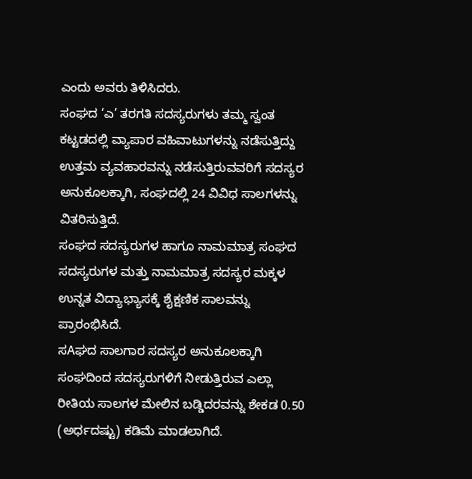ಎಂದು ಅವರು ತಿಳಿಸಿದರು.
ಸಂಘದ ‘ಎ’ ತರಗತಿ ಸದಸ್ಯರುಗಳು ತಮ್ಮ ಸ್ವಂತ ಕಟ್ಟಡದಲ್ಲಿ ವ್ಯಾಪಾರ ವಹಿವಾಟುಗಳನ್ನು ನಡೆಸುತ್ತಿದ್ದು ಉತ್ತಮ ವ್ಯವಹಾರವನ್ನು ನಡೆಸುತ್ತಿರುವವರಿಗೆ ಸದಸ್ಯರ ಅನುಕೂಲಕ್ಕಾಗಿ, ಸಂಘದಲ್ಲಿ 24 ವಿವಿಧ ಸಾಲಗಳನ್ನು ವಿತರಿಸುತ್ತಿದೆ.
ಸಂಘದ ಸದಸ್ಯರುಗಳ ಹಾಗೂ ನಾಮಮಾತ್ರ ಸಂಘದ ಸದಸ್ಯರುಗಳ ಮತ್ತು ನಾಮಮಾತ್ರ ಸದಸ್ಯರ ಮಕ್ಕಳ ಉನ್ನತ ವಿದ್ಯಾಭ್ಯಾಸಕ್ಕೆ ಶೈಕ್ಷಣಿಕ ಸಾಲವನ್ನು ಪ್ರಾರಂಭಿಸಿದೆ.
ಸAಘದ ಸಾಲಗಾರ ಸದಸ್ಯರ ಅನುಕೂಲಕ್ಕಾಗಿ ಸಂಘದಿಂದ ಸದಸ್ಯರುಗಳಿಗೆ ನೀಡುತ್ತಿರುವ ಎಲ್ಲಾ ರೀತಿಯ ಸಾಲಗಳ ಮೇಲಿನ ಬಡ್ಡಿದರವನ್ನು ಶೇಕಡ 0.50 (ಅರ್ಧದಷ್ಟು) ಕಡಿಮೆ ಮಾಡಲಾಗಿದೆ.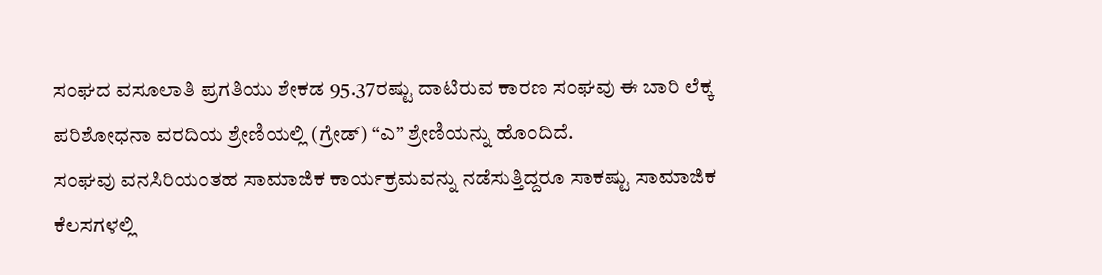ಸಂಘದ ವಸೂಲಾತಿ ಪ್ರಗತಿಯು ಶೇಕಡ 95.37ರಷ್ಟು ದಾಟಿರುವ ಕಾರಣ ಸಂಘವು ಈ ಬಾರಿ ಲೆಕ್ಕ ಪರಿಶೋಧನಾ ವರದಿಯ ಶ್ರೇಣಿಯಲ್ಲಿ (ಗ್ರೇಡ್) “ಎ” ಶ್ರೇಣಿಯನ್ನು ಹೊಂದಿದೆ.
ಸಂಘವು ವನಸಿರಿಯಂತಹ ಸಾಮಾಜಿಕ ಕಾರ್ಯಕ್ರಮವನ್ನು ನಡೆಸುತ್ತಿದ್ದರೂ ಸಾಕಷ್ಟು ಸಾಮಾಜಿಕ ಕೆಲಸಗಳಲ್ಲಿ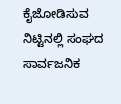ಕೈಜೋಡಿಸುವ ನಿಟ್ಟಿನಲ್ಲಿ ಸಂಘದ ಸಾರ್ವಜನಿಕ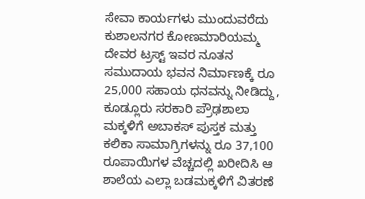ಸೇವಾ ಕಾರ್ಯಗಳು ಮುಂದುವರೆದು ಕುಶಾಲನಗರ ಕೋಣಮಾರಿಯಮ್ಮ ದೇವರ ಟ್ರಸ್ಟ್ ಇವರ ನೂತನ ಸಮುದಾಯ ಭವನ ನಿರ್ಮಾಣಕ್ಕೆ ರೂ 25,000 ಸಹಾಯ ಧನವನ್ನು ನೀಡಿದ್ದು, ಕೂಡ್ಲೂರು ಸರಕಾರಿ ಪ್ರೌಢಶಾಲಾ ಮಕ್ಕಳಿಗೆ ಅಬಾಕಸ್ ಪುಸ್ತಕ ಮತ್ತು ಕಲಿಕಾ ಸಾಮಾಗ್ರಿಗಳನ್ನು ರೂ 37,100 ರೂಪಾಯಿಗಳ ವೆಚ್ಚದಲ್ಲಿ ಖರೀದಿಸಿ ಆ ಶಾಲೆಯ ಎಲ್ಲಾ ಬಡಮಕ್ಕಳಿಗೆ ವಿತರಣೆ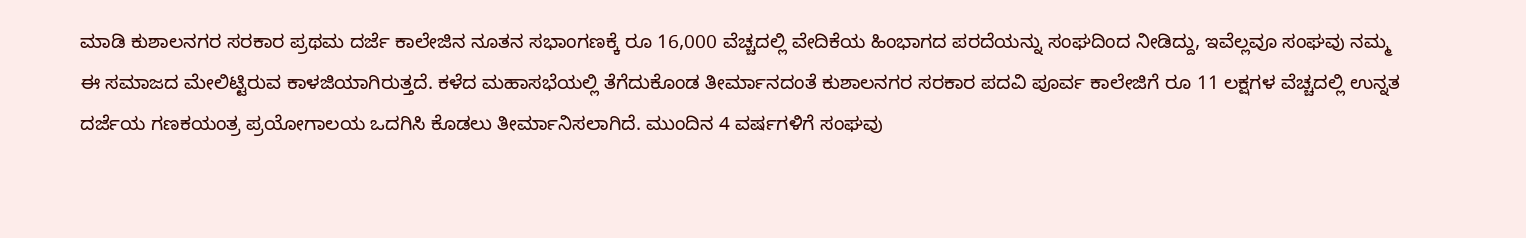ಮಾಡಿ ಕುಶಾಲನಗರ ಸರಕಾರ ಪ್ರಥಮ ದರ್ಜೆ ಕಾಲೇಜಿನ ನೂತನ ಸಭಾಂಗಣಕ್ಕೆ ರೂ 16,000 ವೆಚ್ಚದಲ್ಲಿ ವೇದಿಕೆಯ ಹಿಂಭಾಗದ ಪರದೆಯನ್ನು ಸಂಘದಿಂದ ನೀಡಿದ್ದು, ಇವೆಲ್ಲವೂ ಸಂಘವು ನಮ್ಮ ಈ ಸಮಾಜದ ಮೇಲಿಟ್ಟಿರುವ ಕಾಳಜಿಯಾಗಿರುತ್ತದೆ. ಕಳೆದ ಮಹಾಸಭೆಯಲ್ಲಿ ತೆಗೆದುಕೊಂಡ ತೀರ್ಮಾನದಂತೆ ಕುಶಾಲನಗರ ಸರಕಾರ ಪದವಿ ಪೂರ್ವ ಕಾಲೇಜಿಗೆ ರೂ 11 ಲಕ್ಷಗಳ ವೆಚ್ಚದಲ್ಲಿ ಉನ್ನತ ದರ್ಜೆಯ ಗಣಕಯಂತ್ರ ಪ್ರಯೋಗಾಲಯ ಒದಗಿಸಿ ಕೊಡಲು ತೀರ್ಮಾನಿಸಲಾಗಿದೆ. ಮುಂದಿನ 4 ವರ್ಷಗಳಿಗೆ ಸಂಘವು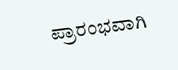ಪ್ರಾರಂಭವಾಗಿ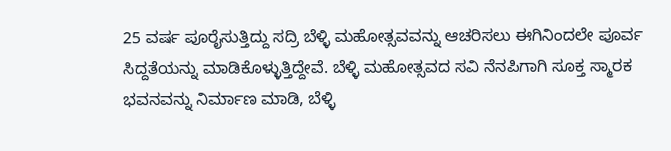25 ವರ್ಷ ಪೂರೈಸುತ್ತಿದ್ದು ಸದ್ರಿ ಬೆಳ್ಳಿ ಮಹೋತ್ಸವವನ್ನು ಆಚರಿಸಲು ಈಗಿನಿಂದಲೇ ಪೂರ್ವ ಸಿದ್ದತೆಯನ್ನು ಮಾಡಿಕೊಳ್ಳುತ್ತಿದ್ದೇವೆ. ಬೆಳ್ಳಿ ಮಹೋತ್ಸವದ ಸವಿ ನೆನಪಿಗಾಗಿ ಸೂಕ್ತ ಸ್ಮಾರಕ ಭವನವನ್ನು ನಿರ್ಮಾಣ ಮಾಡಿ, ಬೆಳ್ಳಿ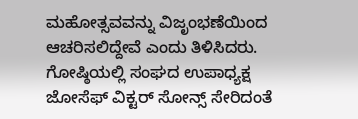ಮಹೋತ್ಸವವನ್ನು ವಿಜೃಂಭಣೆಯಿಂದ ಆಚರಿಸಲಿದ್ದೇವೆ ಎಂದು ತಿಳಿಸಿದರು.
ಗೋಷ್ಠಿಯಲ್ಲಿ ಸಂಘದ ಉಪಾಧ್ಯಕ್ಷ ಜೋಸೆಫ್ ವಿಕ್ಟರ್ ಸೋನ್ಸ್ ಸೇರಿದಂತೆ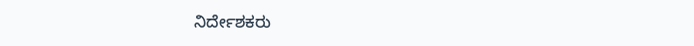ನಿರ್ದೇಶಕರು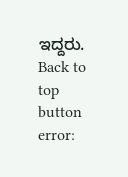ಇದ್ದರು.
Back to top button
error: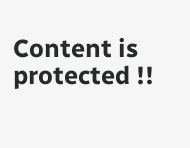Content is protected !!